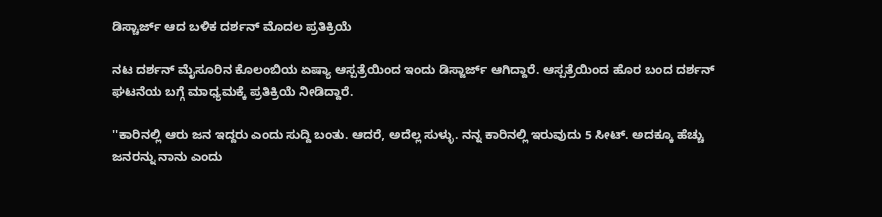ಡಿಸ್ಚಾರ್ಜ್ ಆದ ಬಳಿಕ ದರ್ಶನ್ ಮೊದಲ ಪ್ರತಿಕ್ರಿಯೆ

ನಟ ದರ್ಶನ್ ಮೈಸೂರಿನ ಕೊಲಂಬಿಯ ಏಷ್ಯಾ ಆಸ್ಪತ್ರೆಯಿಂದ ಇಂದು ಡಿಸ್ಜಾರ್ಜ್ ಆಗಿದ್ದಾರೆ. ಆಸ್ಪತ್ರೆಯಿಂದ ಹೊರ ಬಂದ ದರ್ಶನ್ ಘಟನೆಯ ಬಗ್ಗೆ ಮಾಧ್ಯಮಕ್ಕೆ ಪ್ರತಿಕ್ರಿಯೆ ನೀಡಿದ್ದಾರೆ.

''ಕಾರಿನಲ್ಲಿ ಆರು ಜನ ಇದ್ದರು ಎಂದು ಸುದ್ದಿ ಬಂತು. ಆದರೆ, ಅದೆಲ್ಲ ಸುಳ್ಳು. ನನ್ನ ಕಾರಿನಲ್ಲಿ ಇರುವುದು 5 ಸೀಟ್. ಅದಕ್ಕೂ ಹೆಚ್ಚು ಜನರನ್ನು ನಾನು ಎಂದು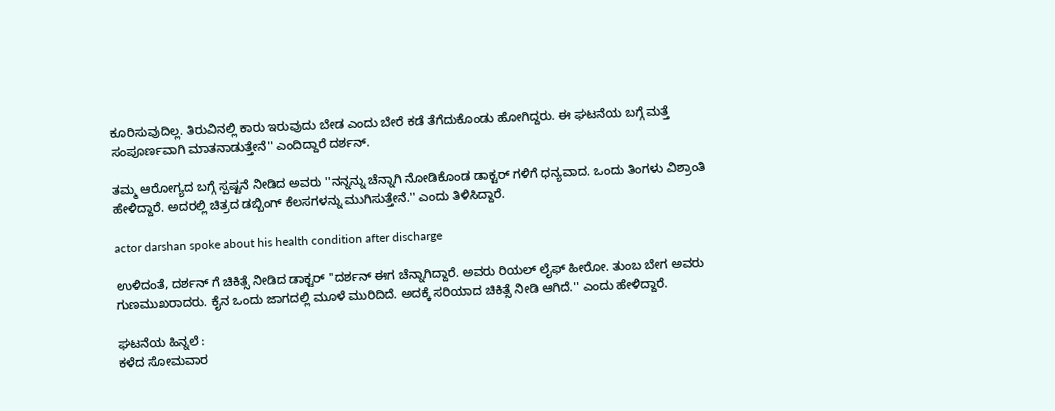ಕೂರಿಸುವುದಿಲ್ಲ. ತಿರುವಿನಲ್ಲಿ ಕಾರು ಇರುವುದು ಬೇಡ ಎಂದು ಬೇರೆ ಕಡೆ ತೆಗೆದುಕೊಂಡು ಹೋಗಿದ್ದರು. ಈ ಘಟನೆಯ ಬಗ್ಗೆ ಮತ್ತೆ ಸಂಪೂರ್ಣವಾಗಿ ಮಾತನಾಡುತ್ತೇನೆ'' ಎಂದಿದ್ದಾರೆ ದರ್ಶನ್.

ತಮ್ಮ ಆರೋಗ್ಯದ ಬಗ್ಗೆ ಸ್ಪಷ್ಟನೆ ನೀಡಿದ ಅವರು ''ನನ್ನನ್ನು ಚೆನ್ನಾಗಿ ನೋಡಿಕೊಂಡ ಡಾಕ್ಟರ್ ಗಳಿಗೆ ಧನ್ಯವಾದ. ಒಂದು ತಿಂಗಳು ವಿಶ್ರಾಂತಿ ಹೇಳಿದ್ದಾರೆ. ಅದರಲ್ಲಿ ಚಿತ್ರದ ಡಬ್ಬಿಂಗ್ ಕೆಲಸಗಳನ್ನು ಮುಗಿಸುತ್ತೇನೆ.'' ಎಂದು ತಿಳಿಸಿದ್ದಾರೆ.

actor darshan spoke about his health condition after discharge

ಉಳಿದಂತೆ, ದರ್ಶನ್ ಗೆ ಚಿಕಿತ್ಸೆ ನೀಡಿದ ಡಾಕ್ಟರ್ ''ದರ್ಶನ್ ಈಗ ಚೆನ್ನಾಗಿದ್ದಾರೆ. ಅವರು ರಿಯಲ್ ಲೈಫ್ ಹೀರೋ. ತುಂಬ ಬೇಗ ಅವರು ಗುಣಮುಖರಾದರು. ಕೈನ ಒಂದು ಜಾಗದಲ್ಲಿ ಮೂಳೆ ಮುರಿದಿದೆ. ಅದಕ್ಕೆ ಸರಿಯಾದ ಚಿಕಿತ್ಸೆ ನೀಡಿ ಆಗಿದೆ.'' ಎಂದು ಹೇಳಿದ್ದಾರೆ.

ಘಟನೆಯ ಹಿನ್ನಲೆ :
ಕಳೆದ ಸೋಮವಾರ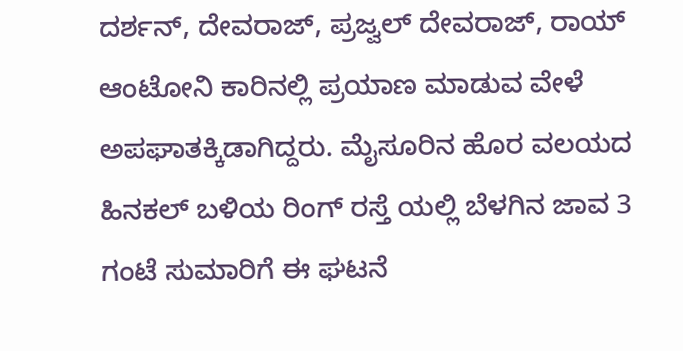ದರ್ಶನ್, ದೇವರಾಜ್, ಪ್ರಜ್ವಲ್ ದೇವರಾಜ್, ರಾಯ್ ಆಂಟೋನಿ ಕಾರಿನಲ್ಲಿ ಪ್ರಯಾಣ ಮಾಡುವ ವೇಳೆ ಅಪಘಾತಕ್ಕಿಡಾಗಿದ್ದರು. ಮೈಸೂರಿನ ಹೊರ ವಲಯದ ಹಿನಕಲ್ ಬಳಿಯ ರಿಂಗ್ ರಸ್ತೆ ಯಲ್ಲಿ ಬೆಳಗಿನ ಜಾವ 3 ಗಂಟೆ ಸುಮಾರಿಗೆ ಈ ಘಟನೆ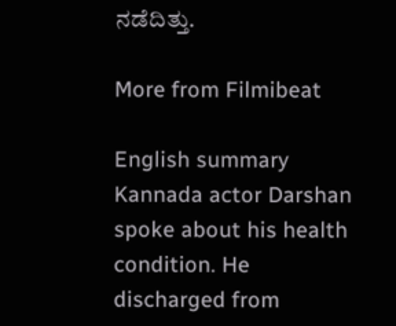ನಡೆದಿತ್ತು.

More from Filmibeat

English summary
Kannada actor Darshan spoke about his health condition. He discharged from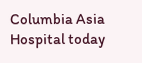Columbia Asia Hospital today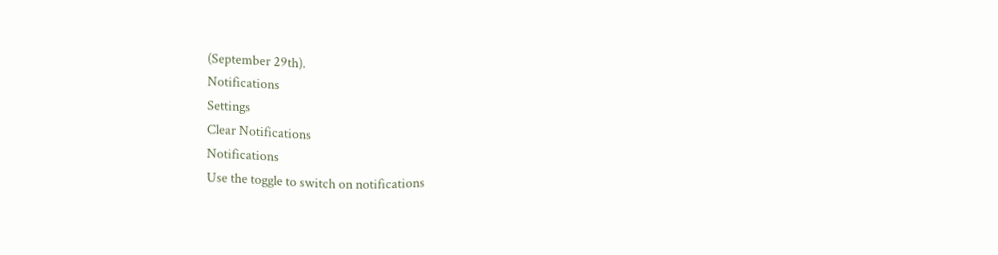(September 29th).
Notifications
Settings
Clear Notifications
Notifications
Use the toggle to switch on notifications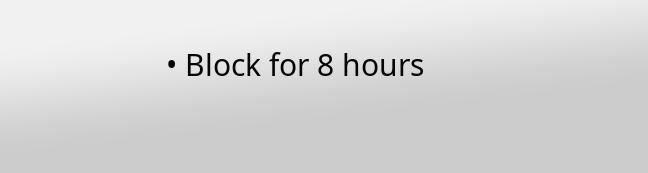• Block for 8 hours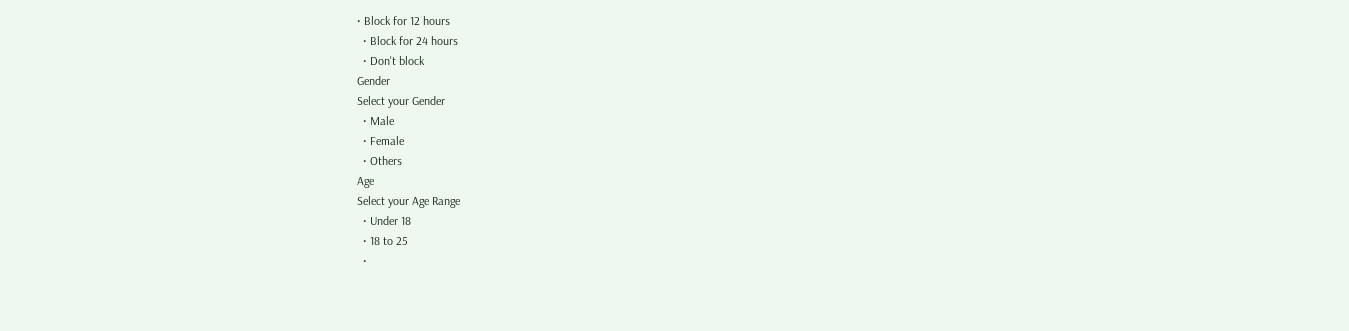• Block for 12 hours
  • Block for 24 hours
  • Don't block
Gender
Select your Gender
  • Male
  • Female
  • Others
Age
Select your Age Range
  • Under 18
  • 18 to 25
  •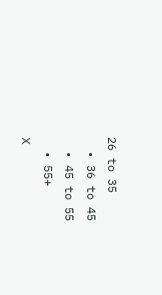26 to 35
  • 36 to 45
  • 45 to 55
  • 55+
X